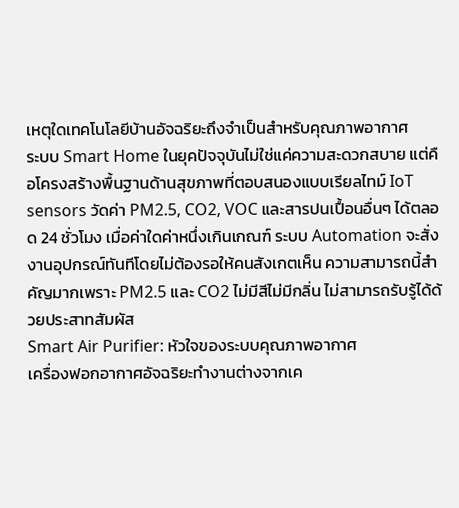เหตุใดเทคโนโลยีบ้านอัจฉริยะถึงจำเป็นสำหรับคุณภาพอากาศ
ระบบ Smart Home ในยุคปัจจุบันไม่ใช่แค่ความสะดวกสบาย แต่คือโครงสร้างพื้นฐานด้านสุขภาพที่ตอบสนองแบบเรียลไทม์ IoT sensors วัดค่า PM2.5, CO2, VOC และสารปนเปื้อนอื่นๆ ได้ตลอด 24 ชั่วโมง เมื่อค่าใดค่าหนึ่งเกินเกณฑ์ ระบบ Automation จะสั่งงานอุปกรณ์ทันทีโดยไม่ต้องรอให้คนสังเกตเห็น ความสามารถนี้สำคัญมากเพราะ PM2.5 และ CO2 ไม่มีสีไม่มีกลิ่น ไม่สามารถรับรู้ได้ด้วยประสาทสัมผัส
Smart Air Purifier: หัวใจของระบบคุณภาพอากาศ
เครื่องฟอกอากาศอัจฉริยะทำงานต่างจากเค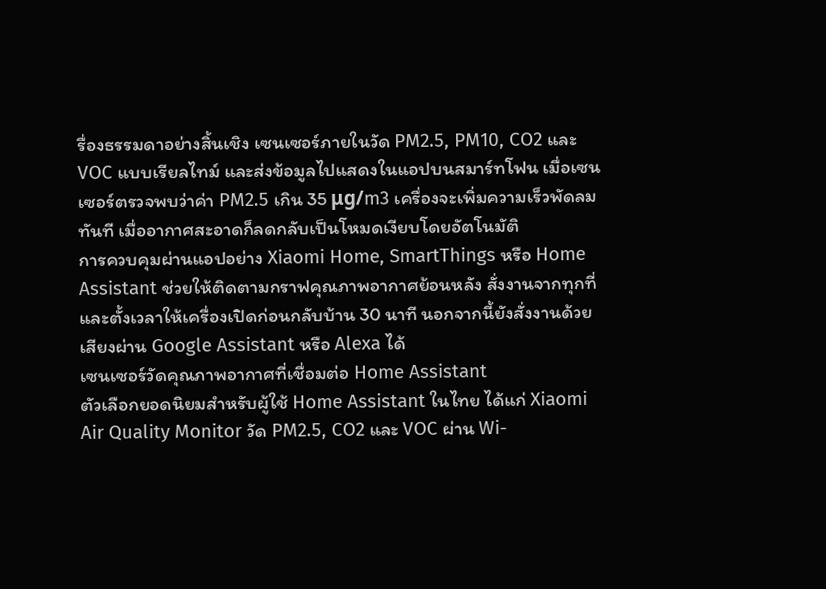รื่องธรรมดาอย่างสิ้นเชิง เซนเซอร์ภายในวัด PM2.5, PM10, CO2 และ VOC แบบเรียลไทม์ และส่งข้อมูลไปแสดงในแอปบนสมาร์ทโฟน เมื่อเซนเซอร์ตรวจพบว่าค่า PM2.5 เกิน 35 μg/m3 เครื่องจะเพิ่มความเร็วพัดลมทันที เมื่ออากาศสะอาดก็ลดกลับเป็นโหมดเงียบโดยอัตโนมัติ
การควบคุมผ่านแอปอย่าง Xiaomi Home, SmartThings หรือ Home Assistant ช่วยให้ติดตามกราฟคุณภาพอากาศย้อนหลัง สั่งงานจากทุกที่ และตั้งเวลาให้เครื่องเปิดก่อนกลับบ้าน 30 นาที นอกจากนี้ยังสั่งงานด้วยเสียงผ่าน Google Assistant หรือ Alexa ได้
เซนเซอร์วัดคุณภาพอากาศที่เชื่อมต่อ Home Assistant
ตัวเลือกยอดนิยมสำหรับผู้ใช้ Home Assistant ในไทย ได้แก่ Xiaomi Air Quality Monitor วัด PM2.5, CO2 และ VOC ผ่าน Wi-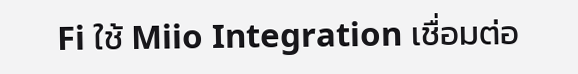Fi ใช้ Miio Integration เชื่อมต่อ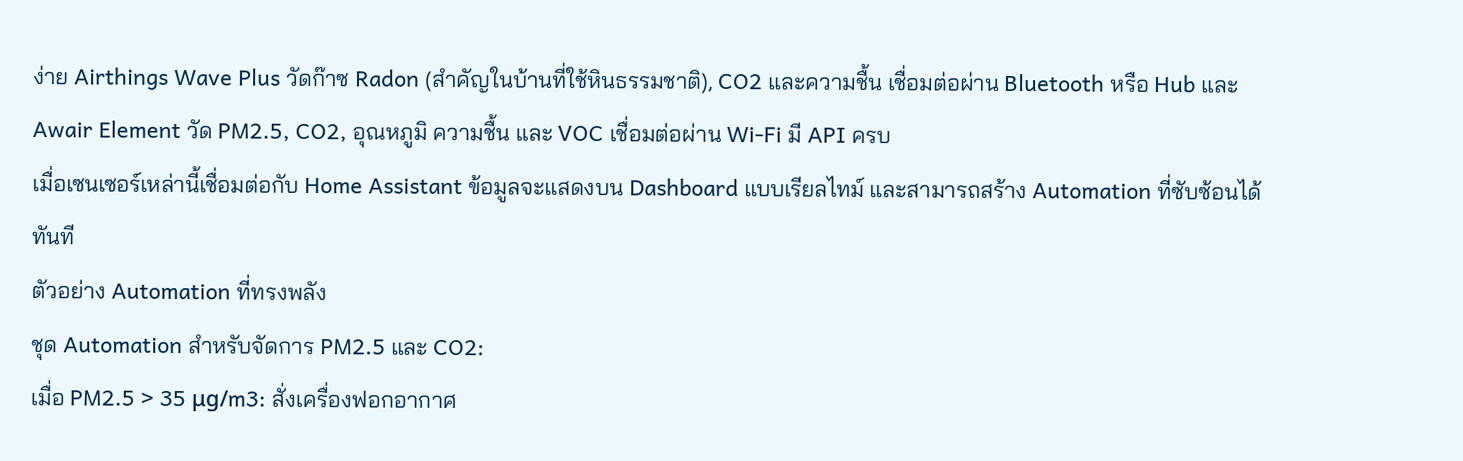ง่าย Airthings Wave Plus วัดก๊าซ Radon (สำคัญในบ้านที่ใช้หินธรรมชาติ), CO2 และความชื้น เชื่อมต่อผ่าน Bluetooth หรือ Hub และ Awair Element วัด PM2.5, CO2, อุณหภูมิ ความชื้น และ VOC เชื่อมต่อผ่าน Wi-Fi มี API ครบ
เมื่อเซนเซอร์เหล่านี้เชื่อมต่อกับ Home Assistant ข้อมูลจะแสดงบน Dashboard แบบเรียลไทม์ และสามารถสร้าง Automation ที่ซับซ้อนได้ทันที
ตัวอย่าง Automation ที่ทรงพลัง
ชุด Automation สำหรับจัดการ PM2.5 และ CO2:
เมื่อ PM2.5 > 35 μg/m3: สั่งเครื่องฟอกอากาศ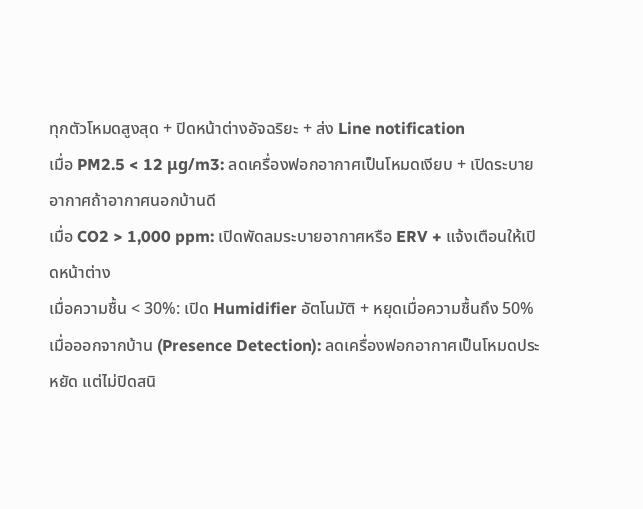ทุกตัวโหมดสูงสุด + ปิดหน้าต่างอัจฉริยะ + ส่ง Line notification
เมื่อ PM2.5 < 12 μg/m3: ลดเครื่องฟอกอากาศเป็นโหมดเงียบ + เปิดระบายอากาศถ้าอากาศนอกบ้านดี
เมื่อ CO2 > 1,000 ppm: เปิดพัดลมระบายอากาศหรือ ERV + แจ้งเตือนให้เปิดหน้าต่าง
เมื่อความชื้น < 30%: เปิด Humidifier อัตโนมัติ + หยุดเมื่อความชื้นถึง 50%
เมื่อออกจากบ้าน (Presence Detection): ลดเครื่องฟอกอากาศเป็นโหมดประหยัด แต่ไม่ปิดสนิ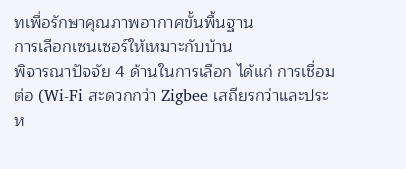ทเพื่อรักษาคุณภาพอากาศขั้นพื้นฐาน
การเลือกเซนเซอร์ให้เหมาะกับบ้าน
พิจารณาปัจจัย 4 ด้านในการเลือก ได้แก่ การเชื่อมต่อ (Wi-Fi สะดวกกว่า Zigbee เสถียรกว่าและประห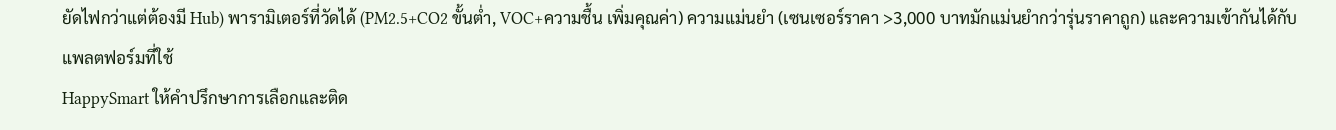ยัดไฟกว่าแต่ต้องมี Hub) พารามิเตอร์ที่วัดได้ (PM2.5+CO2 ขั้นต่ำ, VOC+ความชื้น เพิ่มคุณค่า) ความแม่นยำ (เซนเซอร์ราคา >3,000 บาทมักแม่นยำกว่ารุ่นราคาถูก) และความเข้ากันได้กับแพลตฟอร์มที่ใช้
HappySmart ให้คำปรึกษาการเลือกและติด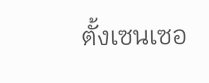ตั้งเซนเซอ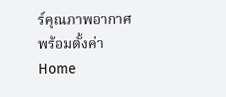ร์คุณภาพอากาศพร้อมตั้งค่า Home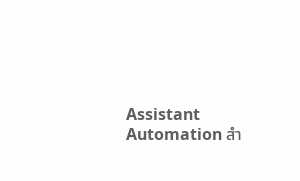Assistant Automation สำ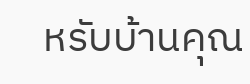หรับบ้านคุณ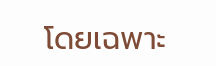โดยเฉพาะ